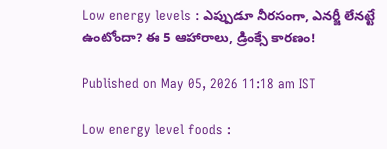Low energy levels : ఎప్పుడూ నీరసంగా, ఎనర్జీ లేనట్టే ఉంటోందా? ఈ 5 ఆహారాలు, డ్రింక్సే కారణం!

Published on May 05, 2026 11:18 am IST

Low energy level foods :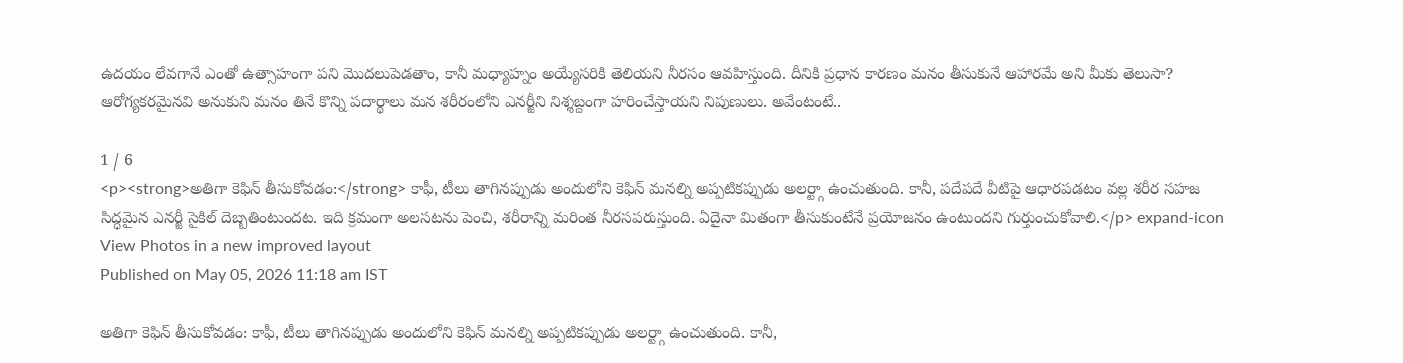ఉదయం లేవగానే ఎంతో ఉత్సాహంగా పని మొదలుపెడతాం, కానీ మధ్యాహ్నం అయ్యేసరికి తెలియని నీరసం ఆవహిస్తుంది. దీనికి ప్రధాన కారణం మనం తీసుకునే ఆహారమే అని మీకు తెలుసా? ఆరోగ్యకరమైనవి అనుకుని మనం తినే కొన్ని పదార్థాలు మన శరీరంలోని ఎనర్జీని నిశ్శబ్దంగా హరించేస్తాయని నిపుణులు. అవేంటంటే..

1 / 6
<p><strong>అతిగా కెఫిన్ తీసుకోవడం:</strong> కాఫీ, టీలు తాగినప్పుడు అందులోని కెఫిన్ మనల్ని అప్పటికప్పుడు అలర్ట్గా ఉంచుతుంది. కానీ, పదేపదే వీటిపై ఆధారపడటం వల్ల శరీర సహజ సిద్ధమైన ఎనర్జీ సైకిల్ దెబ్బతింటుందట. ఇది క్రమంగా అలసటను పెంచి, శరీరాన్ని మరింత నీరసపరుస్తుంది. ఏదైనా మితంగా తీసుకుంటేనే ప్రయోజనం ఉంటుందని గుర్తుంచుకోవాలి.</p> expand-icon View Photos in a new improved layout
Published on May 05, 2026 11:18 am IST

అతిగా కెఫిన్ తీసుకోవడం: కాఫీ, టీలు తాగినప్పుడు అందులోని కెఫిన్ మనల్ని అప్పటికప్పుడు అలర్ట్గా ఉంచుతుంది. కానీ,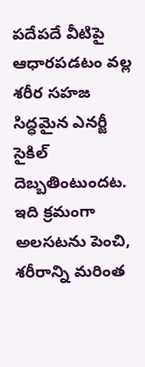పదేపదే వీటిపై ఆధారపడటం వల్ల శరీర సహజ సిద్ధమైన ఎనర్జీ సైకిల్ దెబ్బతింటుందట. ఇది క్రమంగా అలసటను పెంచి, శరీరాన్ని మరింత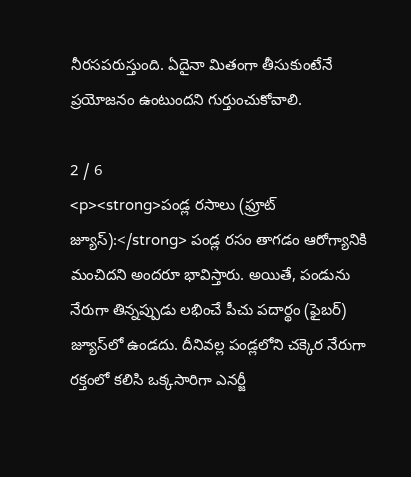నీరసపరుస్తుంది. ఏదైనా మితంగా తీసుకుంటేనే ప్రయోజనం ఉంటుందని గుర్తుంచుకోవాలి.

2 / 6
<p><strong>పండ్ల రసాలు (ఫ్రూట్ జ్యూస్):</strong> పండ్ల రసం తాగడం ఆరోగ్యానికి మంచిదని అందరూ భావిస్తారు. అయితే, పండును నేరుగా తిన్నప్పుడు లభించే పీచు పదార్థం (ఫైబర్) జ్యూస్‌లో ఉండదు. దీనివల్ల పండ్లలోని చక్కెర నేరుగా రక్తంలో కలిసి ఒక్కసారిగా ఎనర్జీ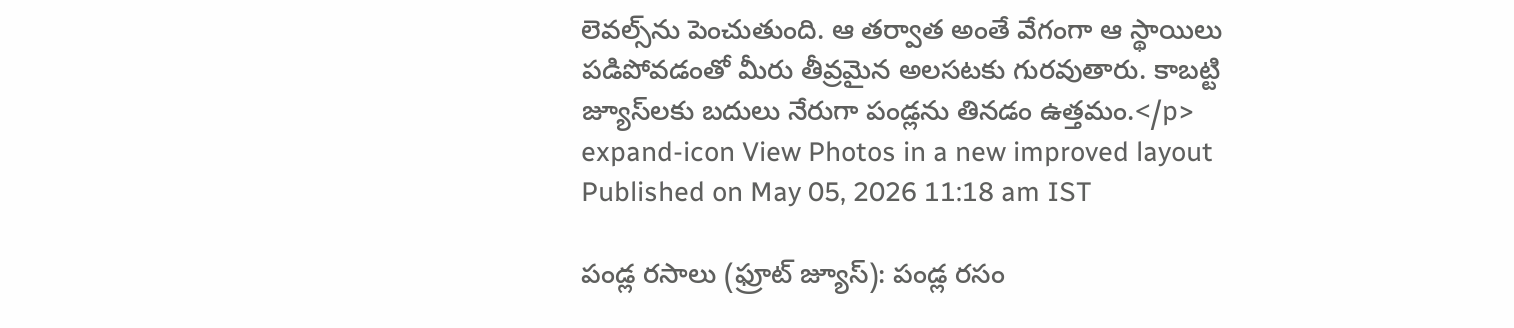లెవల్స్‌ను పెంచుతుంది. ఆ తర్వాత అంతే వేగంగా ఆ స్థాయిలు పడిపోవడంతో మీరు తీవ్రమైన అలసటకు గురవుతారు. కాబట్టి జ్యూస్‌లకు బదులు నేరుగా పండ్లను తినడం ఉత్తమం.</p> expand-icon View Photos in a new improved layout
Published on May 05, 2026 11:18 am IST

పండ్ల రసాలు (ఫ్రూట్ జ్యూస్): పండ్ల రసం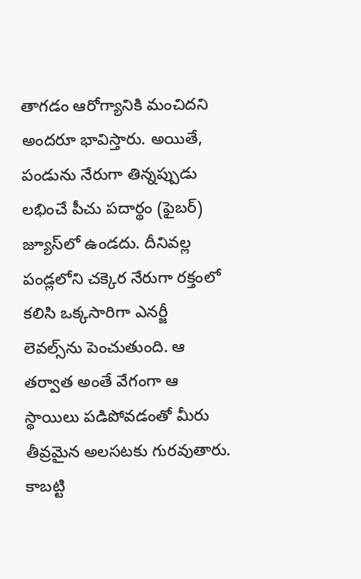తాగడం ఆరోగ్యానికి మంచిదని అందరూ భావిస్తారు. అయితే, పండును నేరుగా తిన్నప్పుడు లభించే పీచు పదార్థం (ఫైబర్) జ్యూస్‌లో ఉండదు. దీనివల్ల పండ్లలోని చక్కెర నేరుగా రక్తంలో కలిసి ఒక్కసారిగా ఎనర్జీ లెవల్స్‌ను పెంచుతుంది. ఆ తర్వాత అంతే వేగంగా ఆ స్థాయిలు పడిపోవడంతో మీరు తీవ్రమైన అలసటకు గురవుతారు. కాబట్టి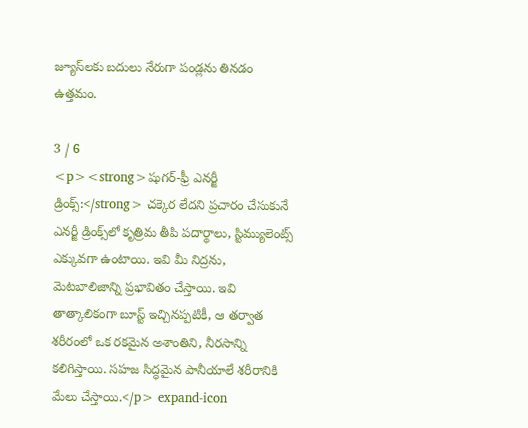జ్యూస్‌లకు బదులు నేరుగా పండ్లను తినడం ఉత్తమం.

3 / 6
<p><strong>షుగర్-ఫ్రీ ఎనర్జీ డ్రింక్స్:</strong> చక్కెర లేదని ప్రచారం చేసుకునే ఎనర్జీ డ్రింక్స్‌లో కృత్రిమ తీపి పదార్థాలు, స్టిమ్యులెంట్స్ ఎక్కువగా ఉంటాయి. ఇవి మీ నిద్రను, మెటబాలిజాన్ని ప్రభావితం చేస్తాయి. ఇవి తాత్కాలికంగా బూస్ట్ ఇచ్చినప్పటికీ, ఆ తర్వాత శరీరంలో ఒక రకమైన అశాంతిని, నీరసాన్ని కలిగిస్తాయి. సహజ సిద్ధమైన పానీయాలే శరీరానికి మేలు చేస్తాయి.</p> expand-icon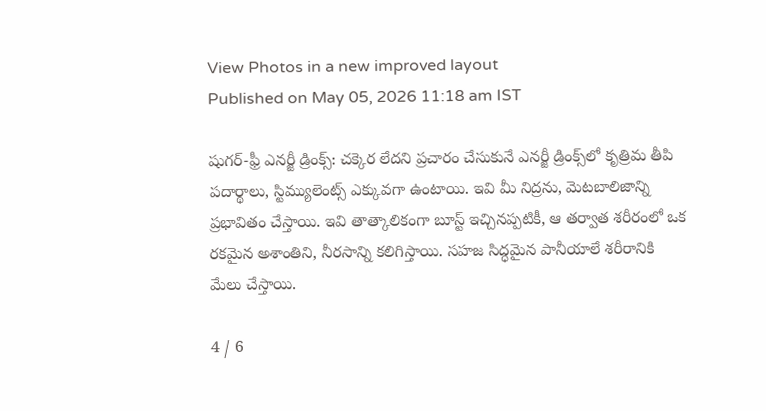View Photos in a new improved layout
Published on May 05, 2026 11:18 am IST

షుగర్-ఫ్రీ ఎనర్జీ డ్రింక్స్: చక్కెర లేదని ప్రచారం చేసుకునే ఎనర్జీ డ్రింక్స్‌లో కృత్రిమ తీపి పదార్థాలు, స్టిమ్యులెంట్స్ ఎక్కువగా ఉంటాయి. ఇవి మీ నిద్రను, మెటబాలిజాన్ని ప్రభావితం చేస్తాయి. ఇవి తాత్కాలికంగా బూస్ట్ ఇచ్చినప్పటికీ, ఆ తర్వాత శరీరంలో ఒక రకమైన అశాంతిని, నీరసాన్ని కలిగిస్తాయి. సహజ సిద్ధమైన పానీయాలే శరీరానికి మేలు చేస్తాయి.

4 / 6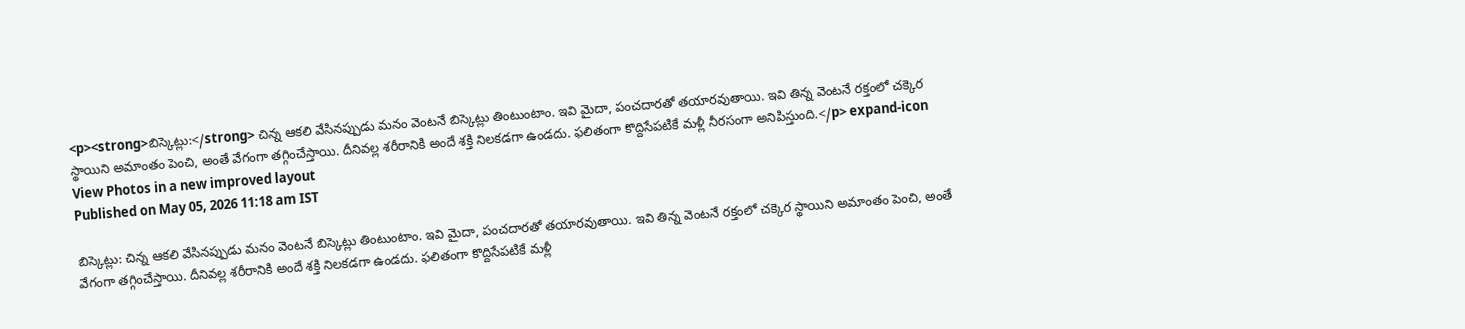<p><strong>బిస్కెట్లు:</strong> చిన్న ఆకలి వేసినప్పుడు మనం వెంటనే బిస్కెట్లు తింటుంటాం. ఇవి మైదా, పంచదారతో తయారవుతాయి. ఇవి తిన్న వెంటనే రక్తంలో చక్కెర స్థాయిని అమాంతం పెంచి, అంతే వేగంగా తగ్గించేస్తాయి. దీనివల్ల శరీరానికి అందే శక్తి నిలకడగా ఉండదు. ఫలితంగా కొద్దిసేపటికే మళ్లీ నీరసంగా అనిపిస్తుంది.</p> expand-icon View Photos in a new improved layout
Published on May 05, 2026 11:18 am IST

బిస్కెట్లు: చిన్న ఆకలి వేసినప్పుడు మనం వెంటనే బిస్కెట్లు తింటుంటాం. ఇవి మైదా, పంచదారతో తయారవుతాయి. ఇవి తిన్న వెంటనే రక్తంలో చక్కెర స్థాయిని అమాంతం పెంచి, అంతే వేగంగా తగ్గించేస్తాయి. దీనివల్ల శరీరానికి అందే శక్తి నిలకడగా ఉండదు. ఫలితంగా కొద్దిసేపటికే మళ్లీ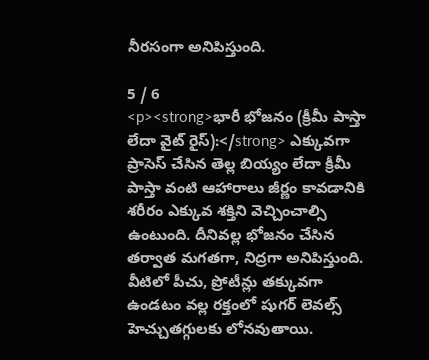నీరసంగా అనిపిస్తుంది.

5 / 6
<p><strong>భారీ భోజనం (క్రీమీ పాస్తా లేదా వైట్ రైస్):</strong> ఎక్కువగా ప్రాసెస్ చేసిన తెల్ల బియ్యం లేదా క్రీమీ పాస్తా వంటి ఆహారాలు జీర్ణం కావడానికి శరీరం ఎక్కువ శక్తిని వెచ్చించాల్సి ఉంటుంది. దీనివల్ల భోజనం చేసిన తర్వాత మగతగా, నిద్రగా అనిపిస్తుంది. వీటిలో పీచు, ప్రోటీన్లు తక్కువగా ఉండటం వల్ల రక్తంలో షుగర్ లెవల్స్ హెచ్చుతగ్గులకు లోనవుతాయి.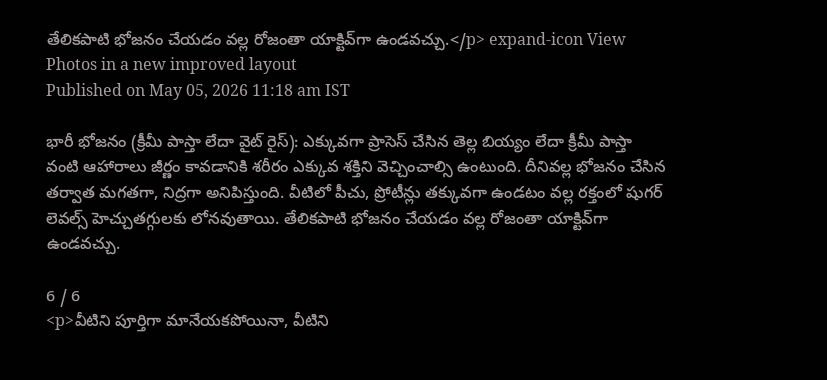తేలికపాటి భోజనం చేయడం వల్ల రోజంతా యాక్టివ్‌గా ఉండవచ్చు.</p> expand-icon View Photos in a new improved layout
Published on May 05, 2026 11:18 am IST

భారీ భోజనం (క్రీమీ పాస్తా లేదా వైట్ రైస్): ఎక్కువగా ప్రాసెస్ చేసిన తెల్ల బియ్యం లేదా క్రీమీ పాస్తా వంటి ఆహారాలు జీర్ణం కావడానికి శరీరం ఎక్కువ శక్తిని వెచ్చించాల్సి ఉంటుంది. దీనివల్ల భోజనం చేసిన తర్వాత మగతగా, నిద్రగా అనిపిస్తుంది. వీటిలో పీచు, ప్రోటీన్లు తక్కువగా ఉండటం వల్ల రక్తంలో షుగర్ లెవల్స్ హెచ్చుతగ్గులకు లోనవుతాయి. తేలికపాటి భోజనం చేయడం వల్ల రోజంతా యాక్టివ్‌గా ఉండవచ్చు.

6 / 6
<p>వీటిని పూర్తిగా మానేయకపోయినా, వీటిని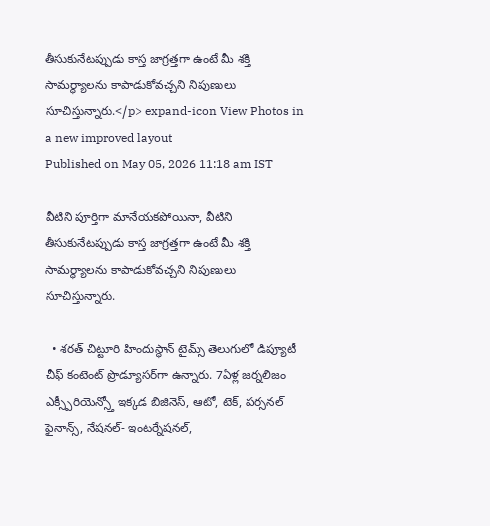తీసుకునేటప్పుడు కాస్త జాగ్రత్తగా ఉంటే మీ శక్తి సామర్థ్యాలను కాపాడుకోవచ్చని నిపుణులు సూచిస్తున్నారు.</p> expand-icon View Photos in a new improved layout
Published on May 05, 2026 11:18 am IST

వీటిని పూర్తిగా మానేయకపోయినా, వీటిని తీసుకునేటప్పుడు కాస్త జాగ్రత్తగా ఉంటే మీ శక్తి సామర్థ్యాలను కాపాడుకోవచ్చని నిపుణులు సూచిస్తున్నారు.

  • శరత్ చిట్టూరి హిందుస్థాన్ టైమ్స్ తెలుగులో డిప్యూటీ చీఫ్ కంటెంట్ ప్రొడ్యూసర్‌గా ఉన్నారు. 7ఏళ్ల జర్నలిజం ఎక్స్పీరియెన్స్తో ఇక్కడ బిజినెస్, ఆటో, టెక్, పర్సనల్ ఫైనాన్స్, నేషనల్- ఇంటర్నేషనల్,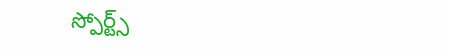స్పోర్ట్స్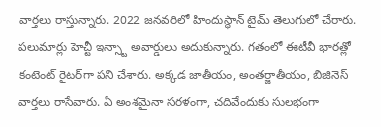వార్తలు రాస్తున్నారు. 2022 జనవరిలో హిందుస్థాన్ టైమ్ తెలుగులో చేరారు. పలుమార్లు హెచ్టీ ఇన్స్టా అవార్డులు అదుకున్నారు. గతంలో ఈటీవీ భారత్లో కంటెంట్ రైటర్‌గా పని చేశారు. అక్కడ జాతీయం, అంతర్జాతీయం, బిజినెస్ వార్తలు రాసేవారు. ఏ అంశమైనా సరళంగా, చదివేందుకు సులభంగా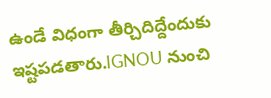ఉండే విధంగా తీర్చిదిద్దేందుకు ఇష్టపడతారు.IGNOU నుంచి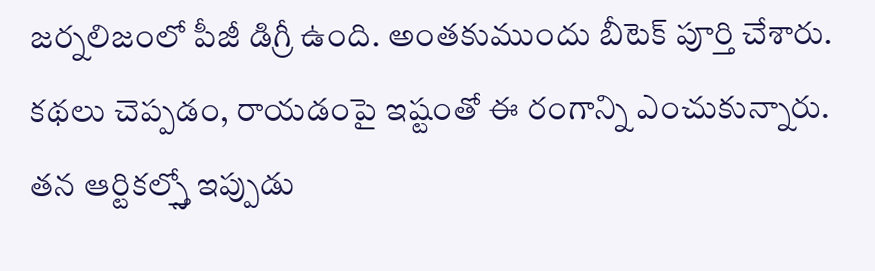జర్నలిజంలో పీజీ డిగ్రీ ఉంది. అంతకుముందు బీటెక్ పూర్తి చేశారు. కథలు చెప్పడం, రాయడంపై ఇష్టంతో ఈ రంగాన్ని ఎంచుకున్నారు. తన ఆర్టికల్స్తో ఇప్పుడు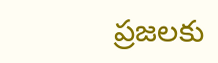ప్రజలకు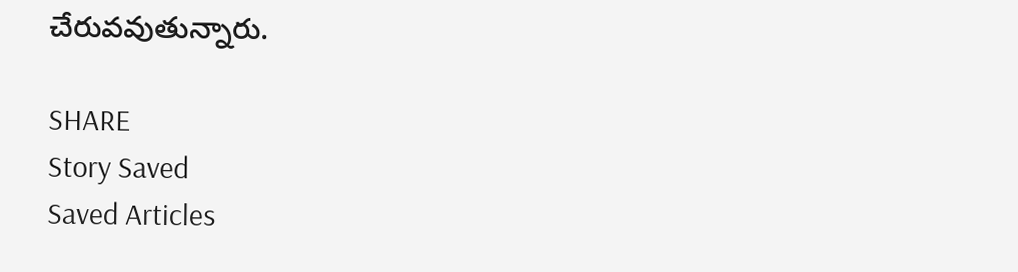చేరువవుతున్నారు.

SHARE
Story Saved
Saved Articles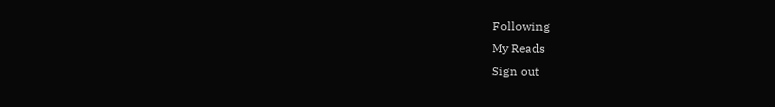Following
My Reads
Sign out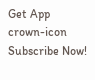Get App
crown-icon
Subscribe Now!